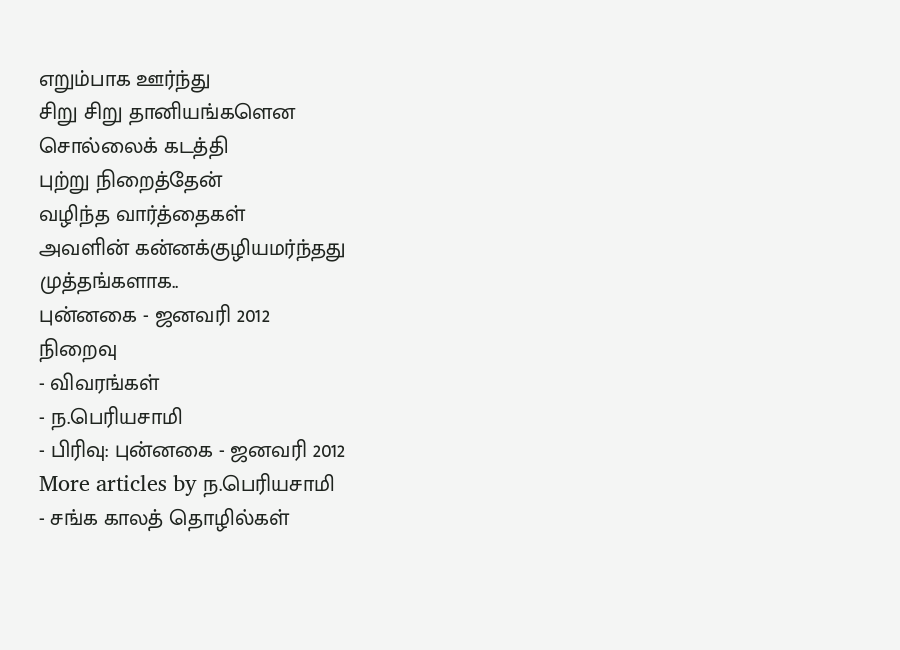எறும்பாக ஊர்ந்து
சிறு சிறு தானியங்களென
சொல்லைக் கடத்தி
புற்று நிறைத்தேன்
வழிந்த வார்த்தைகள்
அவளின் கன்னக்குழியமர்ந்தது
முத்தங்களாக..
புன்னகை - ஜனவரி 2012
நிறைவு
- விவரங்கள்
- ந.பெரியசாமி
- பிரிவு: புன்னகை - ஜனவரி 2012
More articles by ந.பெரியசாமி
- சங்க காலத் தொழில்கள்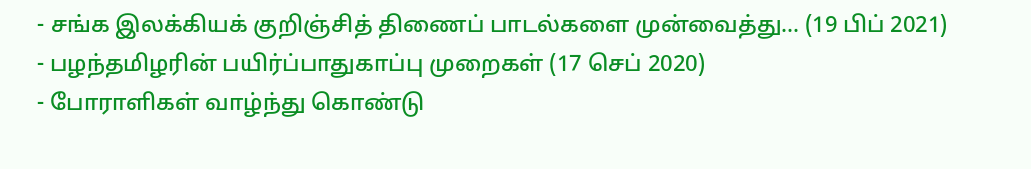- சங்க இலக்கியக் குறிஞ்சித் திணைப் பாடல்களை முன்வைத்து... (19 பிப் 2021)
- பழந்தமிழரின் பயிர்ப்பாதுகாப்பு முறைகள் (17 செப் 2020)
- போராளிகள் வாழ்ந்து கொண்டு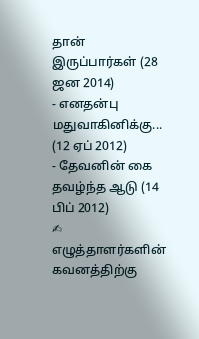தான் இருப்பார்கள் (28 ஜன 2014)
- எனதன்பு மதுவாகினிக்கு... (12 ஏப் 2012)
- தேவனின் கை தவழ்ந்த ஆடு (14 பிப் 2012)
✍ எழுத்தாளர்களின் கவனத்திற்கு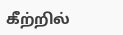கீற்றில்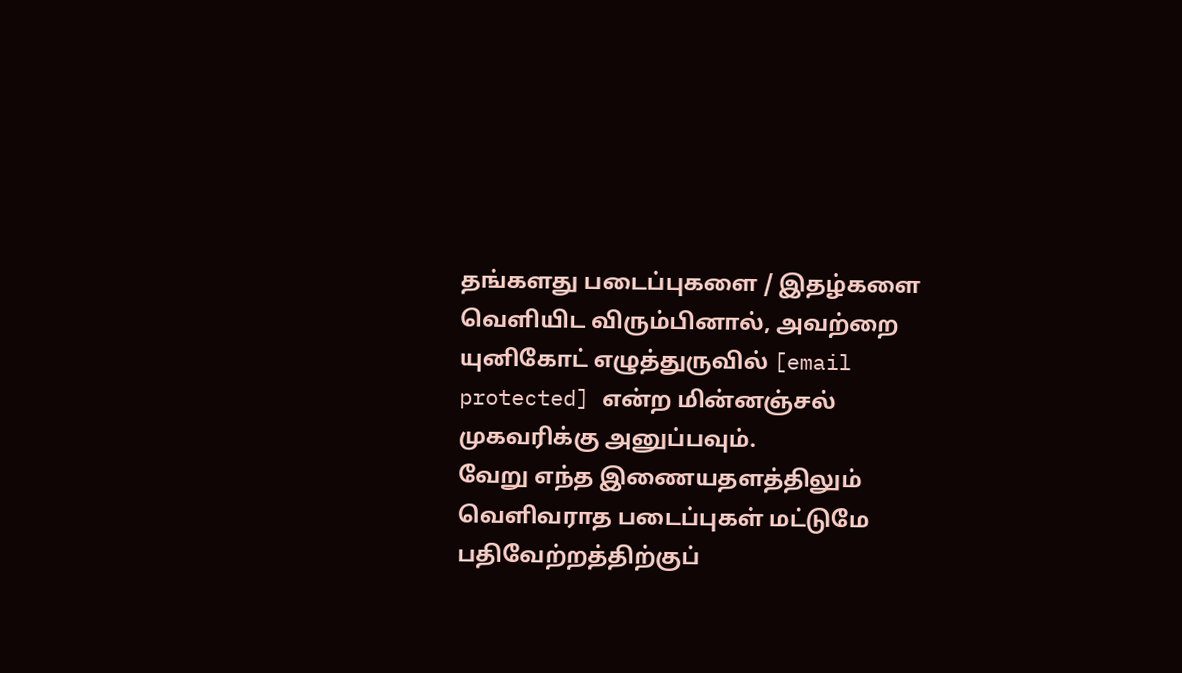தங்களது படைப்புகளை / இதழ்களை வெளியிட விரும்பினால், அவற்றை யுனிகோட் எழுத்துருவில் [email protected] என்ற மின்னஞ்சல் முகவரிக்கு அனுப்பவும்.
வேறு எந்த இணையதளத்திலும் வெளிவராத படைப்புகள் மட்டுமே பதிவேற்றத்திற்குப்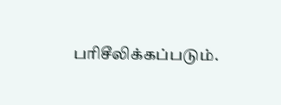பரிசீலிக்கப்படும்.